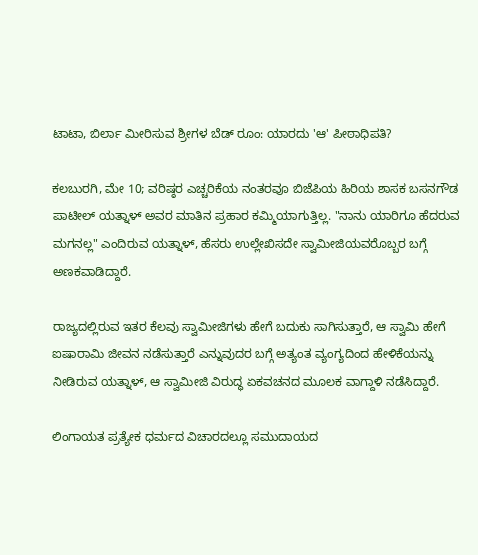ಟಾಟಾ, ಬಿರ್ಲಾ ಮೀರಿಸುವ ಶ್ರೀಗಳ ಬೆಡ್ ರೂಂ: ಯಾರದು 'ಆ' ಪೀಠಾಧಿಪತಿ?

ಕಲಬುರಗಿ, ಮೇ 10; ವರಿಷ್ಠರ ಎಚ್ಚರಿಕೆಯ ನಂತರವೂ ಬಿಜೆಪಿಯ ಹಿರಿಯ ಶಾಸಕ ಬಸನಗೌಡ ಪಾಟೀಲ್ ಯತ್ನಾಳ್ ಅವರ ಮಾತಿನ ಪ್ರಹಾರ ಕಮ್ಮಿಯಾಗುತ್ತಿಲ್ಲ. "ನಾನು ಯಾರಿಗೂ ಹೆದರುವ ಮಗನಲ್ಲ" ಎಂದಿರುವ ಯತ್ನಾಳ್, ಹೆಸರು ಉಲ್ಲೇಖಿಸದೇ ಸ್ವಾಮೀಜಿಯವರೊಬ್ಬರ ಬಗ್ಗೆ ಅಣಕವಾಡಿದ್ದಾರೆ.

ರಾಜ್ಯದಲ್ಲಿರುವ ಇತರ ಕೆಲವು ಸ್ವಾಮೀಜಿಗಳು ಹೇಗೆ ಬದುಕು ಸಾಗಿಸುತ್ತಾರೆ, ಆ ಸ್ವಾಮಿ ಹೇಗೆ ಐಷಾರಾಮಿ ಜೀವನ ನಡೆಸುತ್ತಾರೆ ಎನ್ನುವುದರ ಬಗ್ಗೆ ಅತ್ಯಂತ ವ್ಯಂಗ್ಯದಿಂದ ಹೇಳಿಕೆಯನ್ನು ನೀಡಿರುವ ಯತ್ನಾಳ್, ಆ ಸ್ವಾಮೀಜಿ ವಿರುದ್ಧ ಏಕವಚನದ ಮೂಲಕ ವಾಗ್ದಾಳಿ ನಡೆಸಿದ್ದಾರೆ.

ಲಿಂಗಾಯತ ಪ್ರತ್ಯೇಕ ಧರ್ಮದ ವಿಚಾರದಲ್ಲೂ ಸಮುದಾಯದ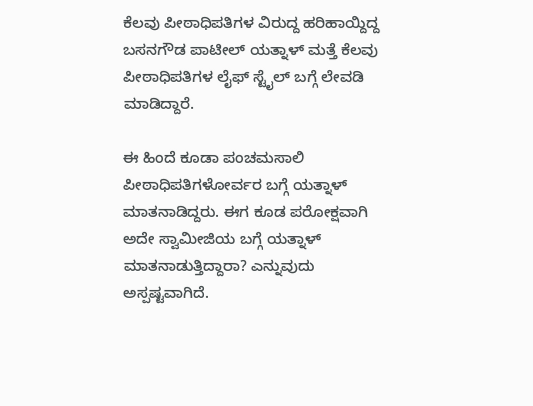ಕೆಲವು ಪೀಠಾಧಿಪತಿಗಳ ವಿರುದ್ದ ಹರಿಹಾಯ್ದಿದ್ದ ಬಸನಗೌಡ ಪಾಟೀಲ್ ಯತ್ನಾಳ್ ಮತ್ತೆ ಕೆಲವು ಪೀಠಾಧಿಪತಿಗಳ ಲೈಫ್ ಸ್ಟೈಲ್ ಬಗ್ಗೆ ಲೇವಡಿ ಮಾಡಿದ್ದಾರೆ.

ಈ ಹಿಂದೆ ಕೂಡಾ ಪಂಚಮಸಾಲಿ ಪೀಠಾಧಿಪತಿಗಳೋರ್ವರ ಬಗ್ಗೆ ಯತ್ನಾಳ್ ಮಾತನಾಡಿದ್ದರು. ಈಗ ಕೂಡ ಪರೋಕ್ಷವಾಗಿ ಅದೇ ಸ್ವಾಮೀಜಿಯ ಬಗ್ಗೆ ಯತ್ನಾಳ್ ಮಾತನಾಡುತ್ತಿದ್ದಾರಾ? ಎನ್ನುವುದು ಅಸ್ಪಷ್ಟವಾಗಿದೆ.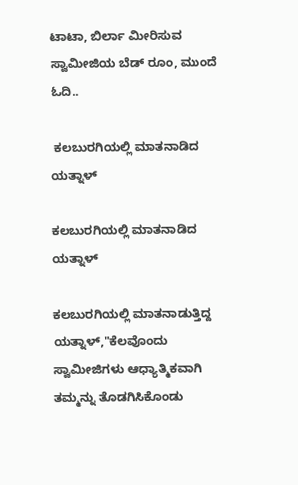ಟಾಟಾ, ಬಿರ್ಲಾ ಮೀರಿಸುವ ಸ್ವಾಮೀಜಿಯ ಬೆಡ್ ರೂಂ, ಮುಂದೆ ಓದಿ..

 ಕಲಬುರಗಿಯಲ್ಲಿ ಮಾತನಾಡಿದ ಯತ್ನಾಳ್

ಕಲಬುರಗಿಯಲ್ಲಿ ಮಾತನಾಡಿದ ಯತ್ನಾಳ್

ಕಲಬುರಗಿಯಲ್ಲಿ ಮಾತನಾಡುತ್ತಿದ್ದ ಯತ್ನಾಳ್,"ಕೆಲವೊಂದು ಸ್ವಾಮೀಜಿಗಳು ಆಧ್ಯಾತ್ಮಿಕವಾಗಿ ತಮ್ಮನ್ನು ತೊಡಗಿಸಿಕೊಂಡು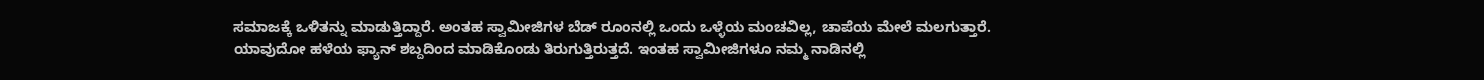ಸಮಾಜಕ್ಕೆ ಒಳಿತನ್ನು ಮಾಡುತ್ತಿದ್ದಾರೆ. ಅಂತಹ ಸ್ವಾಮೀಜಿಗಳ ಬೆಡ್ ರೂಂನಲ್ಲಿ ಒಂದು ಒಳ್ಳೆಯ ಮಂಚವಿಲ್ಲ, ಚಾಪೆಯ ಮೇಲೆ ಮಲಗುತ್ತಾರೆ. ಯಾವುದೋ ಹಳೆಯ ಫ್ಯಾನ್ ಶಬ್ದದಿಂದ ಮಾಡಿಕೊಂಡು ತಿರುಗುತ್ತಿರುತ್ತದೆ. ಇಂತಹ ಸ್ವಾಮೀಜಿಗಳೂ ನಮ್ಮ ನಾಡಿನಲ್ಲಿ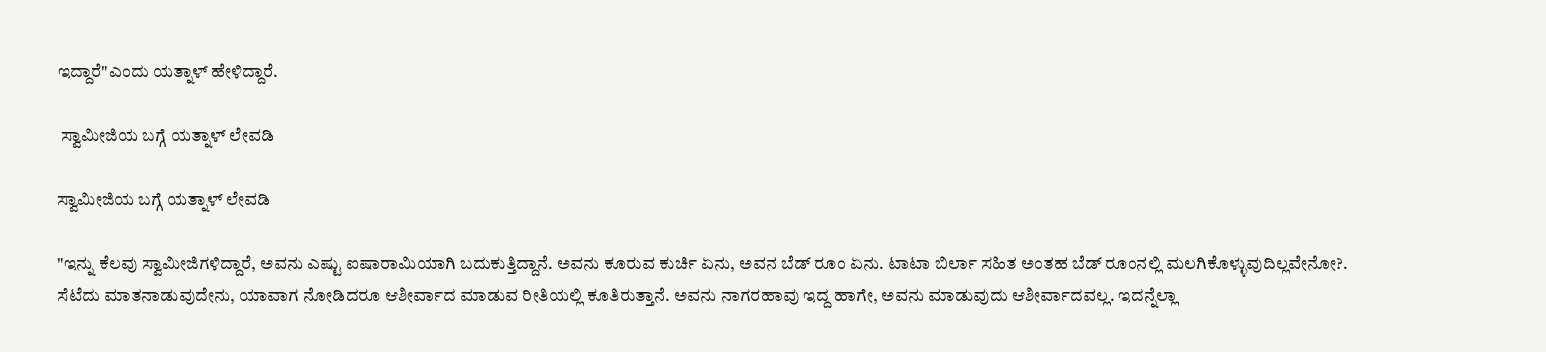ಇದ್ದಾರೆ"ಎಂದು ಯತ್ನಾಳ್ ಹೇಳಿದ್ದಾರೆ.

 ಸ್ವಾಮೀಜಿಯ ಬಗ್ಗೆ ಯತ್ನಾಳ್ ಲೇವಡಿ

ಸ್ವಾಮೀಜಿಯ ಬಗ್ಗೆ ಯತ್ನಾಳ್ ಲೇವಡಿ

"ಇನ್ನು ಕೆಲವು ಸ್ವಾಮೀಜಿಗಳಿದ್ದಾರೆ, ಅವನು ಎಷ್ಟು ಐಷಾರಾಮಿಯಾಗಿ ಬದುಕುತ್ತಿದ್ದಾನೆ. ಅವನು ಕೂರುವ ಕುರ್ಚಿ ಏನು, ಅವನ ಬೆಡ್ ರೂಂ ಏನು. ಟಾಟಾ ಬಿರ್ಲಾ ಸಹಿತ ಅಂತಹ ಬೆಡ್ ರೂಂನಲ್ಲಿ ಮಲಗಿಕೊಳ್ಳುವುದಿಲ್ಲವೇನೋ?. ಸೆಟೆದು ಮಾತನಾಡುವುದೇನು, ಯಾವಾಗ ನೋಡಿದರೂ ಆಶೀರ್ವಾದ ಮಾಡುವ ರೀತಿಯಲ್ಲಿ ಕೂತಿರುತ್ತಾನೆ. ಅವನು ನಾಗರಹಾವು ಇದ್ದ ಹಾಗೇ, ಅವನು ಮಾಡುವುದು ಆಶೀರ್ವಾದವಲ್ಲ. ಇದನ್ನೆಲ್ಲಾ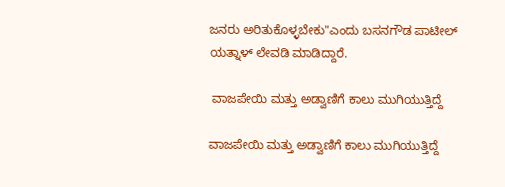ಜನರು ಅರಿತುಕೊಳ್ಳಬೇಕು"ಎಂದು ಬಸನಗೌಡ ಪಾಟೀಲ್ ಯತ್ನಾಳ್ ಲೇವಡಿ ಮಾಡಿದ್ದಾರೆ.

 ವಾಜಪೇಯಿ ಮತ್ತು ಅಡ್ವಾಣಿಗೆ ಕಾಲು ಮುಗಿಯುತ್ತಿದ್ದೆ

ವಾಜಪೇಯಿ ಮತ್ತು ಅಡ್ವಾಣಿಗೆ ಕಾಲು ಮುಗಿಯುತ್ತಿದ್ದೆ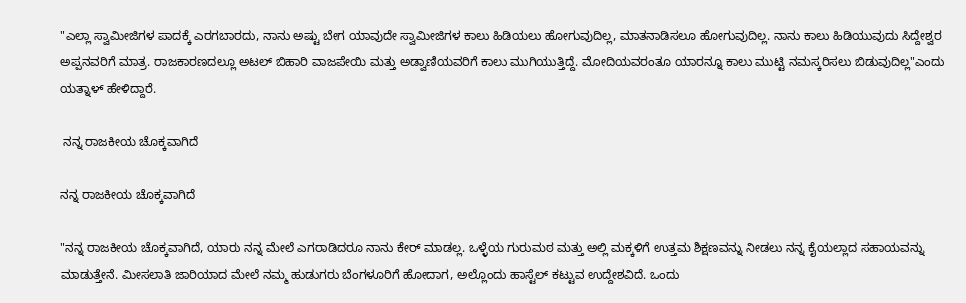"ಎಲ್ಲಾ ಸ್ವಾಮೀಜಿಗಳ ಪಾದಕ್ಕೆ ಎರಗಬಾರದು, ನಾನು ಅಷ್ಟು ಬೇಗ ಯಾವುದೇ ಸ್ವಾಮೀಜಿಗಳ ಕಾಲು ಹಿಡಿಯಲು ಹೋಗುವುದಿಲ್ಲ, ಮಾತನಾಡಿಸಲೂ ಹೋಗುವುದಿಲ್ಲ. ನಾನು ಕಾಲು ಹಿಡಿಯುವುದು ಸಿದ್ದೇಶ್ವರ ಅಪ್ಪನವರಿಗೆ ಮಾತ್ರ. ರಾಜಕಾರಣದಲ್ಲೂ ಅಟಲ್ ಬಿಹಾರಿ ವಾಜಪೇಯಿ ಮತ್ತು ಅಡ್ವಾಣಿಯವರಿಗೆ ಕಾಲು ಮುಗಿಯುತ್ತಿದ್ದೆ. ಮೋದಿಯವರಂತೂ ಯಾರನ್ನೂ ಕಾಲು ಮುಟ್ಟಿ ನಮಸ್ಕರಿಸಲು ಬಿಡುವುದಿಲ್ಲ"ಎಂದು ಯತ್ನಾಳ್ ಹೇಳಿದ್ದಾರೆ.

 ನನ್ನ ರಾಜಕೀಯ ಚೊಕ್ಕವಾಗಿದೆ

ನನ್ನ ರಾಜಕೀಯ ಚೊಕ್ಕವಾಗಿದೆ

"ನನ್ನ ರಾಜಕೀಯ ಚೊಕ್ಕವಾಗಿದೆ, ಯಾರು ನನ್ನ ಮೇಲೆ ಎಗರಾಡಿದರೂ ನಾನು ಕೇರ್ ಮಾಡಲ್ಲ. ಒಳ್ಳೆಯ ಗುರುಮಠ ಮತ್ತು ಅಲ್ಲಿ ಮಕ್ಕಳಿಗೆ ಉತ್ತಮ ಶಿಕ್ಷಣವನ್ನು ನೀಡಲು ನನ್ನ ಕೈಯಲ್ಲಾದ ಸಹಾಯವನ್ನು ಮಾಡುತ್ತೇನೆ. ಮೀಸಲಾತಿ ಜಾರಿಯಾದ ಮೇಲೆ ನಮ್ಮ ಹುಡುಗರು ಬೆಂಗಳೂರಿಗೆ ಹೋದಾಗ, ಅಲ್ಲೊಂದು ಹಾಸ್ಟೆಲ್ ಕಟ್ಟುವ ಉದ್ದೇಶವಿದೆ. ಒಂದು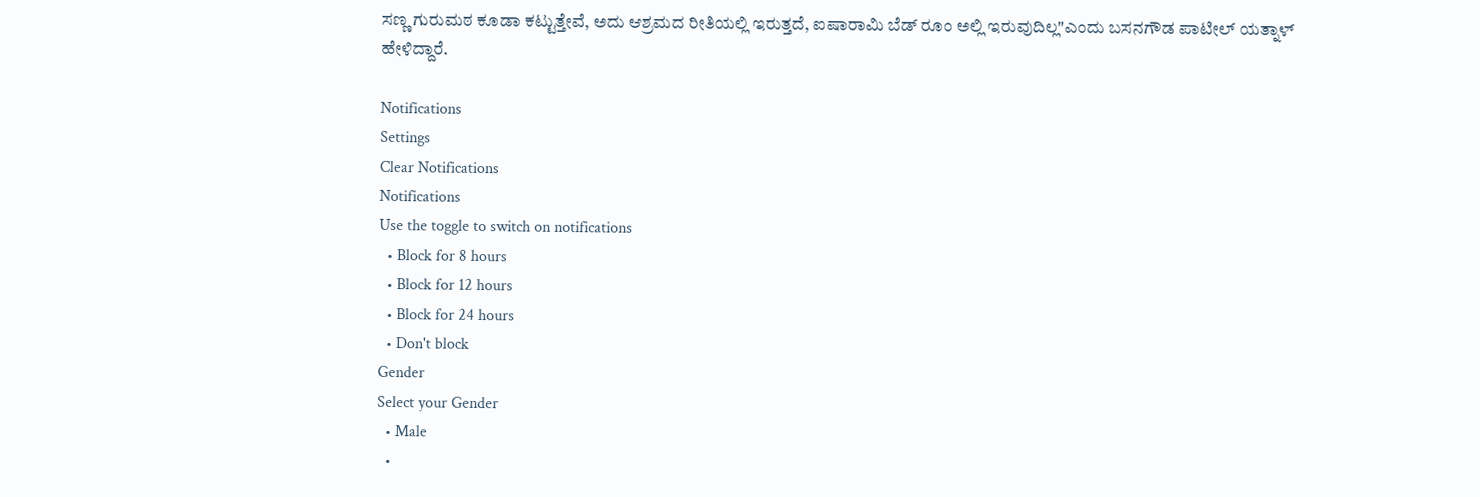ಸಣ್ಣ ಗುರುಮಠ ಕೂಡಾ ಕಟ್ಟುತ್ತೇವೆ, ಅದು ಆಶ್ರಮದ ರೀತಿಯಲ್ಲಿ ಇರುತ್ತದೆ, ಐಷಾರಾಮಿ ಬೆಡ್ ರೂಂ ಅಲ್ಲಿ ಇರುವುದಿಲ್ಲ"ಎಂದು ಬಸನಗೌಡ ಪಾಟೀಲ್ ಯತ್ನಾಳ್ ಹೇಳಿದ್ದಾರೆ.

Notifications
Settings
Clear Notifications
Notifications
Use the toggle to switch on notifications
  • Block for 8 hours
  • Block for 12 hours
  • Block for 24 hours
  • Don't block
Gender
Select your Gender
  • Male
  •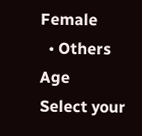Female
  • Others
Age
Select your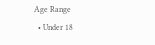Age Range
  • Under 18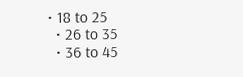• 18 to 25
  • 26 to 35
  • 36 to 45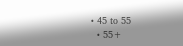• 45 to 55
  • 55+